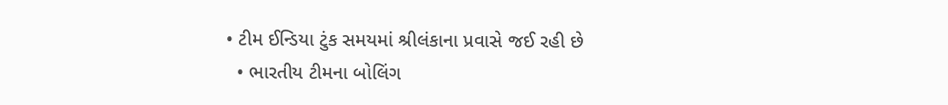• ટીમ ઈન્ડિયા ટુંક સમયમાં શ્રીલંકાના પ્રવાસે જઈ રહી છે
  • ભારતીય ટીમના બોલિંગ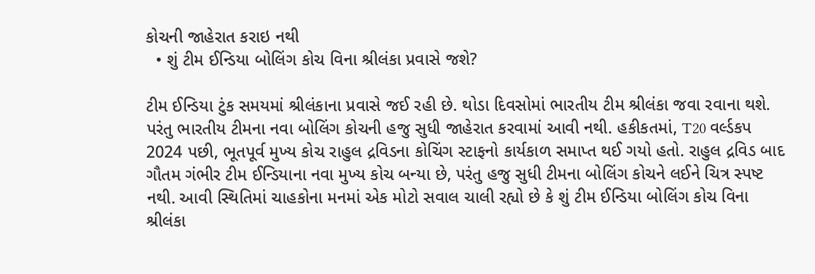કોચની જાહેરાત કરાઇ નથી
  • શું ટીમ ઈન્ડિયા બોલિંગ કોચ વિના શ્રીલંકા પ્રવાસે જશે?

ટીમ ઈન્ડિયા ટુંક સમયમાં શ્રીલંકાના પ્રવાસે જઈ રહી છે. થોડા દિવસોમાં ભારતીય ટીમ શ્રીલંકા જવા રવાના થશે. પરંતુ ભારતીય ટીમના નવા બોલિંગ કોચની હજુ સુધી જાહેરાત કરવામાં આવી નથી. હકીકતમાં, T20 વર્લ્ડકપ 2024 પછી, ભૂતપૂર્વ મુખ્ય કોચ રાહુલ દ્રવિડના કોચિંગ સ્ટાફનો કાર્યકાળ સમાપ્ત થઈ ગયો હતો. રાહુલ દ્રવિડ બાદ ગૌતમ ગંભીર ટીમ ઈન્ડિયાના નવા મુખ્ય કોચ બન્યા છે, પરંતુ હજુ સુધી ટીમના બોલિંગ કોચને લઈને ચિત્ર સ્પષ્ટ નથી. આવી સ્થિતિમાં ચાહકોના મનમાં એક મોટો સવાલ ચાલી રહ્યો છે કે શું ટીમ ઈન્ડિયા બોલિંગ કોચ વિના શ્રીલંકા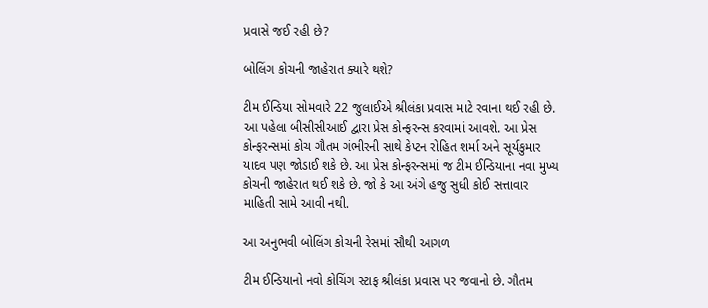પ્રવાસે જઈ રહી છે?

બોલિંગ કોચની જાહેરાત ક્યારે થશે?

ટીમ ઈન્ડિયા સોમવારે 22 જુલાઈએ શ્રીલંકા પ્રવાસ માટે રવાના થઈ રહી છે. આ પહેલા બીસીસીઆઈ દ્વારા પ્રેસ કોન્ફરન્સ કરવામાં આવશે. આ પ્રેસ કોન્ફરન્સમાં કોચ ગૌતમ ગંભીરની સાથે કેપ્ટન રોહિત શર્મા અને સૂર્યકુમાર યાદવ પણ જોડાઈ શકે છે. આ પ્રેસ કોન્ફરન્સમાં જ ટીમ ઈન્ડિયાના નવા મુખ્ય કોચની જાહેરાત થઈ શકે છે. જો કે આ અંગે હજુ સુધી કોઈ સત્તાવાર માહિતી સામે આવી નથી.

આ અનુભવી બોલિંગ કોચની રેસમાં સૌથી આગળ

ટીમ ઈન્ડિયાનો નવો કોચિંગ સ્ટાફ શ્રીલંકા પ્રવાસ પર જવાનો છે. ગૌતમ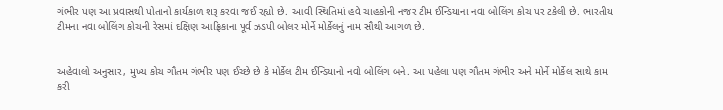ગંભીર પણ આ પ્રવાસથી પોતાનો કાર્યકાળ શરૂ કરવા જઈ રહ્યો છે. આવી સ્થિતિમાં હવે ચાહકોની નજર ટીમ ઈન્ડિયાના નવા બોલિંગ કોચ પર ટકેલી છે. ભારતીય ટીમના નવા બોલિંગ કોચની રેસમાં દક્ષિણ આફ્રિકાના પૂર્વ ઝડપી બોલર મોર્ને મોર્કેલનું નામ સૌથી આગળ છે.


અહેવાલો અનુસાર, મુખ્ય કોચ ગૌતમ ગંભીર પણ ઈચ્છે છે કે મોર્કેલ ટીમ ઈન્ડિયાનો નવો બોલિંગ બને. આ પહેલા પણ ગૌતમ ગંભીર અને મોર્ને મોર્કેલ સાથે કામ કરી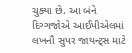ચુક્યા છે. આ બંને દિગ્ગજોએ આઈપીએલમાં લખનૌ સુપર જાયન્ટ્સ માટે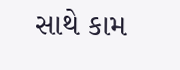સાથે કામ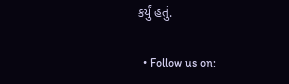કર્યું હતું.

  • Follow us on: